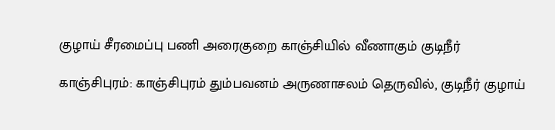குழாய் சீரமைப்பு பணி அரைகுறை காஞ்சியில் வீணாகும் குடிநீர்

காஞ்சிபுரம்: காஞ்சிபுரம் தும்பவனம் அருணாசலம் தெருவில், குடிநீர் குழாய்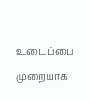உடைப்பை முறையாக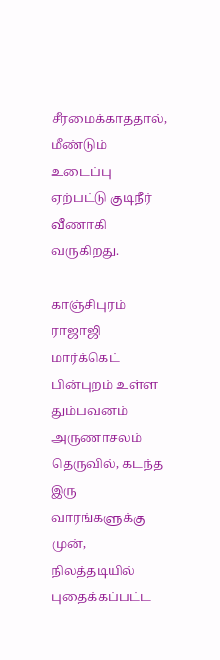சீரமைக்காததால், மீண்டும் உடைப்பு ஏற்பட்டு குடிநீர் வீணாகி வருகிறது.

காஞ்சிபுரம் ராஜாஜி மார்க்கெட் பின்புறம் உள்ள தும்பவனம் அருணாசலம் தெருவில், கடந்த இரு வாரங்களுக்கு முன், நிலத்தடியில் புதைக்கப்பட்ட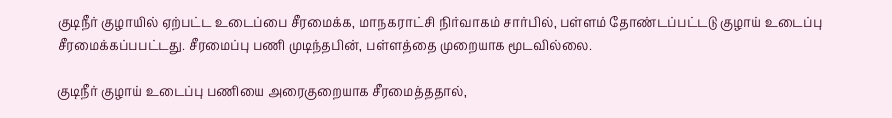குடிநீர் குழாயில் ஏற்பட்ட உடைப்பை சீரமைக்க, மாநகராட்சி நிர்வாகம் சார்பில், பள்ளம் தோண்டப்பட்டடு குழாய் உடைப்பு சீரமைக்கப்பபட்டது. சீரமைப்பு பணி முடிந்தபின், பள்ளத்தை முறையாக மூடவில்லை.

குடிநீர் குழாய் உடைப்பு பணியை அரைகுறையாக சீரமைத்ததால்,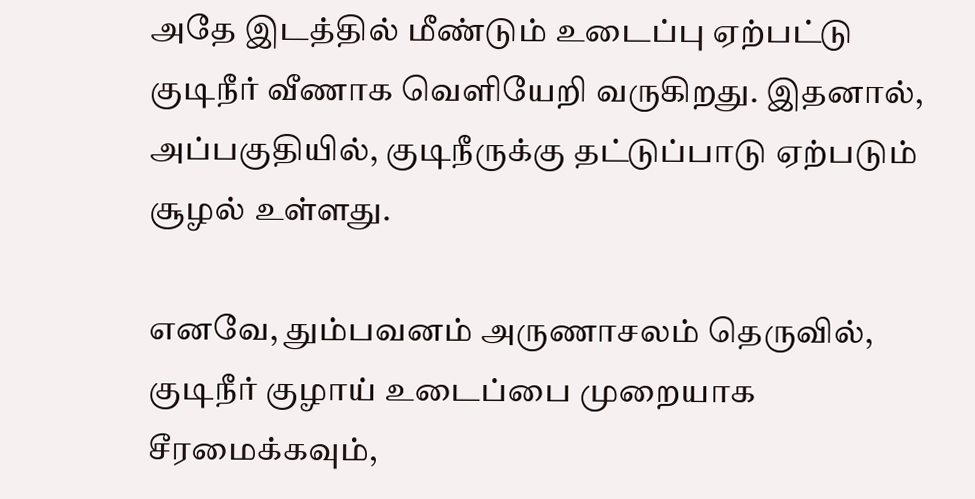அதே இடத்தில் மீண்டும் உடைப்பு ஏற்பட்டு குடிநீர் வீணாக வெளியேறி வருகிறது. இதனால், அப்பகுதியில், குடிநீருக்கு தட்டுப்பாடு ஏற்படும் சூழல் உள்ளது.

எனவே, தும்பவனம் அருணாசலம் தெருவில், குடிநீர் குழாய் உடைப்பை முறையாக சீரமைக்கவும்,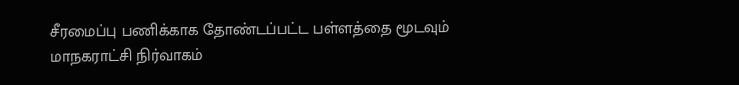சீரமைப்பு பணிக்காக தோண்டப்பட்ட பள்ளத்தை மூடவும் மாநகராட்சி நிர்வாகம்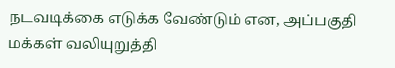நடவடிக்கை எடுக்க வேண்டும் என, அப்பகுதி மக்கள் வலியுறுத்தி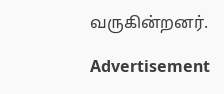வருகின்றனர்.

Advertisement